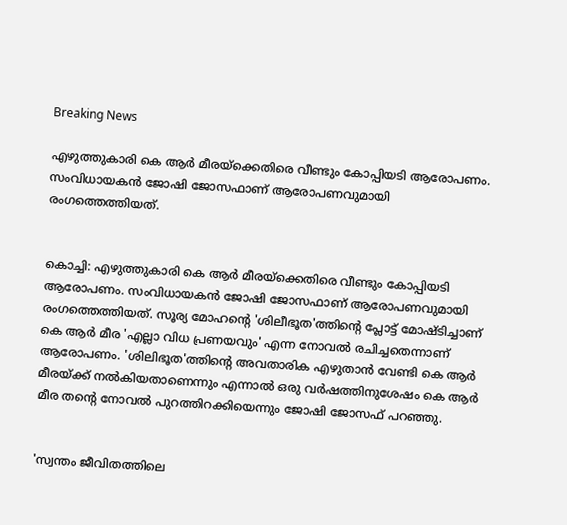Breaking News

എഴുത്തുകാരി കെ ആര്‍ മീരയ്‌ക്കെതിരെ വീണ്ടും കോപ്പിയടി ആരോപണം. സംവിധായകന്‍ ജോഷി ജോസഫാണ് ആരോപണവുമായി രംഗത്തെത്തിയത്.


കൊച്ചി: എഴുത്തുകാരി കെ ആര്‍ മീരയ്‌ക്കെതിരെ വീണ്ടും കോപ്പിയടി ആരോപണം. സംവിധായകന്‍ ജോഷി ജോസഫാണ് ആരോപണവുമായി രംഗത്തെത്തിയത്. സൂര്യ മോഹന്റെ 'ശിലീഭൂത'ത്തിന്റെ പ്ലോട്ട് മോഷ്ടിച്ചാണ് കെ ആര്‍ മീര 'എല്ലാ വിധ പ്രണയവും' എന്ന നോവല്‍ രചിച്ചതെന്നാണ് ആരോപണം. 'ശിലിഭൂത'ത്തിന്റെ അവതാരിക എഴുതാന്‍ വേണ്ടി കെ ആര്‍ മീരയ്ക്ക് നല്‍കിയതാണെന്നും എന്നാല്‍ ഒരു വര്‍ഷത്തിനുശേഷം കെ ആര്‍ മീര തന്റെ നോവല്‍ പുറത്തിറക്കിയെന്നും ജോഷി ജോസഫ് പറഞ്ഞു.


'സ്വന്തം ജീവിതത്തിലെ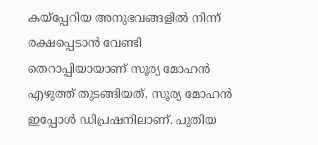കയ്‌പ്പേറിയ അനുഭവങ്ങളില്‍ നിന്ന് രക്ഷപ്പെടാന്‍ വേണ്ടി തെറാപ്പിയായാണ് സൂര്യ മോഹന്‍ എഴുത്ത് തുടങ്ങിയത്. സൂര്യ മോഹന്‍ ഇപ്പോള്‍ ഡിപ്രഷനിലാണ്. പുതിയ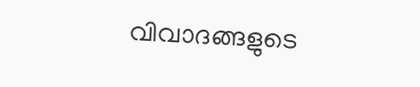വിവാദങ്ങളുടെ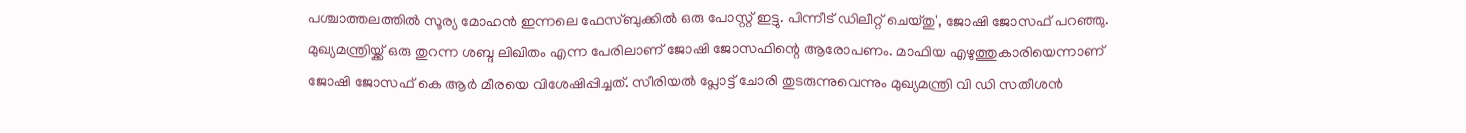പശ്ചാത്തലത്തില്‍ സൂര്യ മോഹന്‍ ഇന്നലെ ഫേസ്ബുക്കില്‍ ഒരു പോസ്റ്റ് ഇട്ടു. പിന്നീട് ഡിലീറ്റ് ചെയ്തു', ജോഷി ജോസഫ് പറഞ്ഞു. മുഖ്യമന്ത്രിയ്ക്ക് ഒരു തുറന്ന ശബ്ദ ലിഖിതം എന്ന പേരിലാണ് ജോഷി ജോസഫിന്റെ ആരോപണം. മാഫിയ എഴുത്തുകാരിയെന്നാണ് ജോഷി ജോസഫ് കെ ആര്‍ മീരയെ വിശേഷിപ്പിച്ചത്. സീരിയല്‍ പ്ലോട്ട് ചോരി തുടരുന്നുവെന്നും മുഖ്യമന്ത്രി വി ഡി സതീശന്‍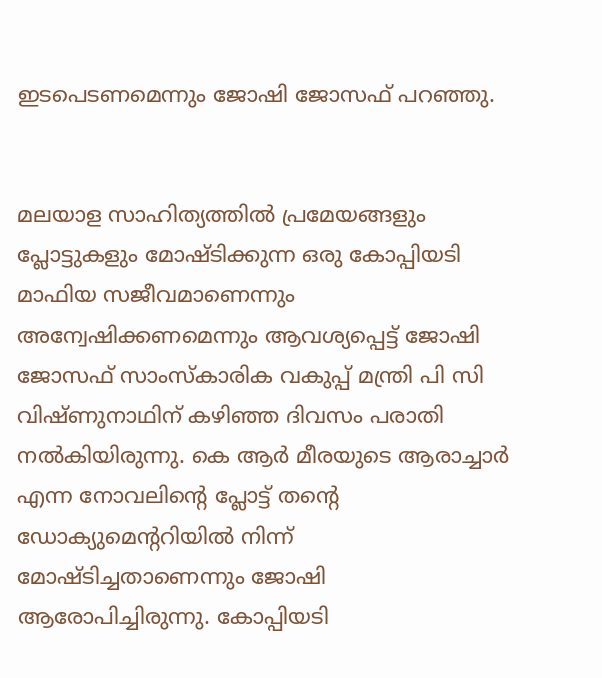ഇടപെടണമെന്നും ജോഷി ജോസഫ് പറഞ്ഞു.


മലയാള സാഹിത്യത്തില്‍ പ്രമേയങ്ങളും പ്ലോട്ടുകളും മോഷ്ടിക്കുന്ന ഒരു കോപ്പിയടി മാഫിയ സജീവമാണെന്നും അന്വേഷിക്കണമെന്നും ആവശ്യപ്പെട്ട് ജോഷി ജോസഫ് സാംസ്‌കാരിക വകുപ്പ് മന്ത്രി പി സി വിഷ്ണുനാഥിന് കഴിഞ്ഞ ദിവസം പരാതി നല്‍കിയിരുന്നു. കെ ആര്‍ മീരയുടെ ആരാച്ചാര്‍ എന്ന നോവലിന്റെ പ്ലോട്ട് തന്റെ ഡോക്യുമെന്ററിയില്‍ നിന്ന് മോഷ്ടിച്ചതാണെന്നും ജോഷി ആരോപിച്ചിരുന്നു. കോപ്പിയടി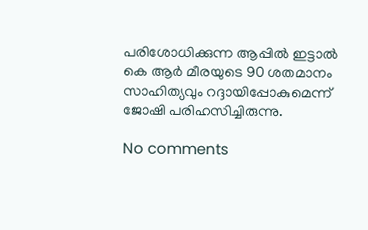പരിശോധിക്കുന്ന ആപ്പില്‍ ഇട്ടാല്‍ കെ ആര്‍ മീരയുടെ 90 ശതമാനം സാഹിത്യവും റദ്ദായിപ്പോകുമെന്ന് ജോഷി പരിഹസിച്ചിരുന്നു.

No comments